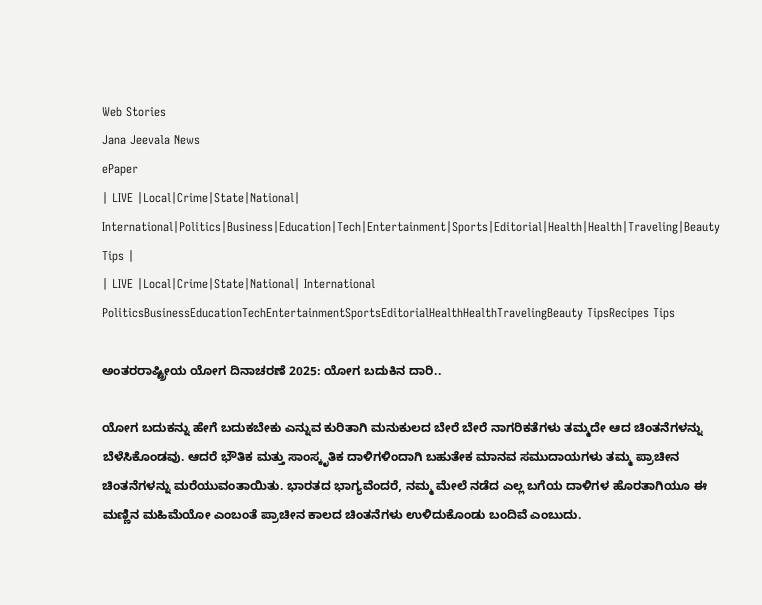Web Stories
Jana Jeevala News
ePaper
| LIVE |Local|Crime|State|National| International|Politics|Business|Education|Tech|Entertainment|Sports|Editorial|Health|Health|Traveling|Beauty Tips |
| LIVE |Local|Crime|State|National| International
PoliticsBusinessEducationTechEntertainmentSportsEditorialHealthHealthTravelingBeauty TipsRecipes Tips

ಅಂತರರಾಷ್ಟ್ರೀಯ ಯೋಗ ದಿನಾಚರಣೆ 2025: ಯೋಗ ಬದುಕಿನ ದಾರಿ..

ಯೋಗ ಬದುಕನ್ನು ಹೇಗೆ ಬದುಕಬೇಕು ಎನ್ನುವ ಕುರಿತಾಗಿ ಮನುಕುಲದ ಬೇರೆ ಬೇರೆ ನಾಗರಿಕತೆಗಳು ತಮ್ಮದೇ ಆದ ಚಿಂತನೆಗಳನ್ನು ಬೆಳೆಸಿಕೊಂಡವು. ಆದರೆ ಭೌತಿಕ ಮತ್ತು ಸಾಂಸ್ಕೃತಿಕ ದಾಳಿಗಳಿಂದಾಗಿ ಬಹುತೇಕ ಮಾನವ ಸಮುದಾಯಗಳು ತಮ್ಮ ಪ್ರಾಚೀನ ಚಿಂತನೆಗಳನ್ನು ಮರೆಯುವಂತಾಯಿತು. ಭಾರತದ ಭಾಗ್ಯವೆಂದರೆ, ನಮ್ಮ ಮೇಲೆ ನಡೆದ ಎಲ್ಲ ಬಗೆಯ ದಾಳಿಗಳ ಹೊರತಾಗಿಯೂ ಈ ಮಣ್ಣಿನ ಮಹಿಮೆಯೋ ಎಂಬಂತೆ ಪ್ರಾಚೀನ ಕಾಲದ ಚಿಂತನೆಗಳು ಉಳಿದುಕೊಂಡು ಬಂದಿವೆ ಎಂಬುದು.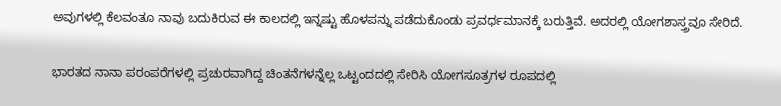ಅವುಗಳಲ್ಲಿ ಕೆಲವಂತೂ ನಾವು ಬದುಕಿರುವ ಈ ಕಾಲದಲ್ಲಿ ಇನ್ನಷ್ಟು ಹೊಳಪನ್ನು ಪಡೆದುಕೊಂಡು ಪ್ರವರ್ಧಮಾನಕ್ಕೆ ಬರುತ್ತಿವೆ. ಅದರಲ್ಲಿ ಯೋಗಶಾಸ್ತ್ರವೂ ಸೇರಿದೆ.

ಭಾರತದ ನಾನಾ ಪರಂಪರೆಗಳಲ್ಲಿ ಪ್ರಚುರವಾಗಿದ್ದ ಚಿಂತನೆಗಳನ್ನೆಲ್ಲ ಒಟ್ಟಂದದಲ್ಲಿ ಸೇರಿಸಿ ಯೋಗಸೂತ್ರಗಳ ರೂಪದಲ್ಲಿ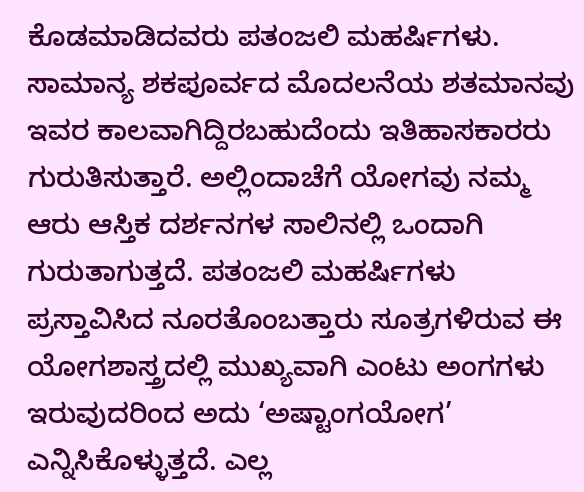ಕೊಡಮಾಡಿದವರು ಪತಂಜಲಿ ಮಹರ್ಷಿಗಳು. ಸಾಮಾನ್ಯ ಶಕಪೂರ್ವದ ಮೊದಲನೆಯ ಶತಮಾನವು ಇವರ ಕಾಲವಾಗಿದ್ದಿರಬಹುದೆಂದು ಇತಿಹಾಸಕಾರರು ಗುರುತಿಸುತ್ತಾರೆ. ಅಲ್ಲಿಂದಾಚೆಗೆ ಯೋಗವು ನಮ್ಮ ಆರು ಆಸ್ತಿಕ ದರ್ಶನಗಳ ಸಾಲಿನಲ್ಲಿ ಒಂದಾಗಿ ಗುರುತಾಗುತ್ತದೆ. ಪತಂಜಲಿ ಮಹರ್ಷಿಗಳು ಪ್ರಸ್ತಾವಿಸಿದ ನೂರತೊಂಬತ್ತಾರು ಸೂತ್ರಗಳಿರುವ ಈ ಯೋಗಶಾಸ್ತ್ರದಲ್ಲಿ ಮುಖ್ಯವಾಗಿ ಎಂಟು ಅಂಗಗಳು ಇರುವುದರಿಂದ ಅದು ‘ಅಷ್ಟಾಂಗಯೋಗ’ ಎನ್ನಿಸಿಕೊಳ್ಳುತ್ತದೆ. ಎಲ್ಲ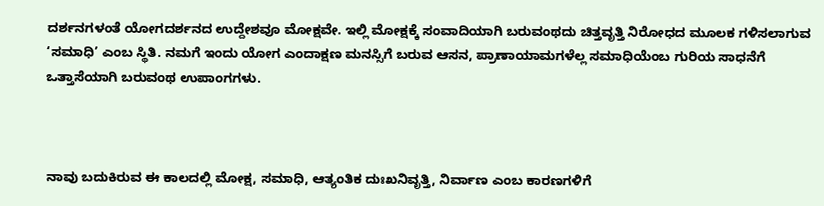ದರ್ಶನಗಳಂತೆ ಯೋಗದರ್ಶನದ ಉದ್ದೇಶವೂ ಮೋಕ್ಷವೇ. ಇಲ್ಲಿ ಮೋಕ್ಷಕ್ಕೆ ಸಂವಾದಿಯಾಗಿ ಬರುವಂಥದು ಚಿತ್ತವೃತ್ತಿ ನಿರೋಧದ ಮೂಲಕ ಗಳಿಸಲಾಗುವ ‘ಸಮಾಧಿ’ ಎಂಬ ಸ್ಥಿತಿ. ನಮಗೆ ಇಂದು ಯೋಗ ಎಂದಾಕ್ಷಣ ಮನಸ್ಸಿಗೆ ಬರುವ ಆಸನ, ಪ್ರಾಣಾಯಾಮಗಳೆಲ್ಲ ಸಮಾಧಿಯೆಂಬ ಗುರಿಯ ಸಾಧನೆಗೆ ಒತ್ತಾಸೆಯಾಗಿ ಬರುವಂಥ ಉಪಾಂಗಗಳು.



ನಾವು ಬದುಕಿರುವ ಈ ಕಾಲದಲ್ಲಿ ಮೋಕ್ಷ, ಸಮಾಧಿ, ಆತ್ಯಂತಿಕ ದುಃಖನಿವೃತ್ತಿ, ನಿರ್ವಾಣ ಎಂಬ ಕಾರಣಗಳಿಗೆ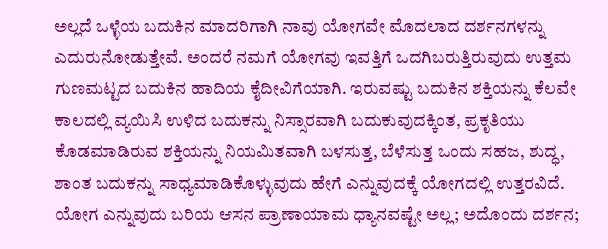ಅಲ್ಲದೆ ಒಳ್ಳೆಯ ಬದುಕಿನ ಮಾದರಿಗಾಗಿ ನಾವು ಯೋಗವೇ ಮೊದಲಾದ ದರ್ಶನಗಳನ್ನು ಎದುರುನೋಡುತ್ತೇವೆ. ಅಂದರೆ ನಮಗೆ ಯೋಗವು ಇವತ್ತಿಗೆ ಒದಗಿಬರುತ್ತಿರುವುದು ಉತ್ತಮ ಗುಣಮಟ್ಟದ ಬದುಕಿನ ಹಾದಿಯ ಕೈದೀವಿಗೆಯಾಗಿ. ಇರುವಷ್ಟು ಬದುಕಿನ ಶಕ್ತಿಯನ್ನು ಕೆಲವೇ ಕಾಲದಲ್ಲಿ ವ್ಯಯಿಸಿ ಉಳಿದ ಬದುಕನ್ನು ನಿಸ್ಸಾರವಾಗಿ ಬದುಕುವುದಕ್ಕಿಂತ, ಪ್ರಕೃತಿಯು ಕೊಡಮಾಡಿರುವ ಶಕ್ತಿಯನ್ನು ನಿಯಮಿತವಾಗಿ ಬಳಸುತ್ತ, ಬೆಳೆಸುತ್ತ ಒಂದು ಸಹಜ, ಶುದ್ಧ, ಶಾಂತ ಬದುಕನ್ನು ಸಾಧ್ಯಮಾಡಿಕೊಳ್ಳುವುದು ಹೇಗೆ ಎನ್ನುವುದಕ್ಕೆ ಯೋಗದಲ್ಲಿ ಉತ್ತರವಿದೆ. ಯೋಗ ಎನ್ನುವುದು ಬರಿಯ ಆಸನ ಪ್ರಾಣಾಯಾಮ ಧ್ಯಾನವಷ್ಟೇ ಅಲ್ಲ; ಅದೊಂದು ದರ್ಶನ;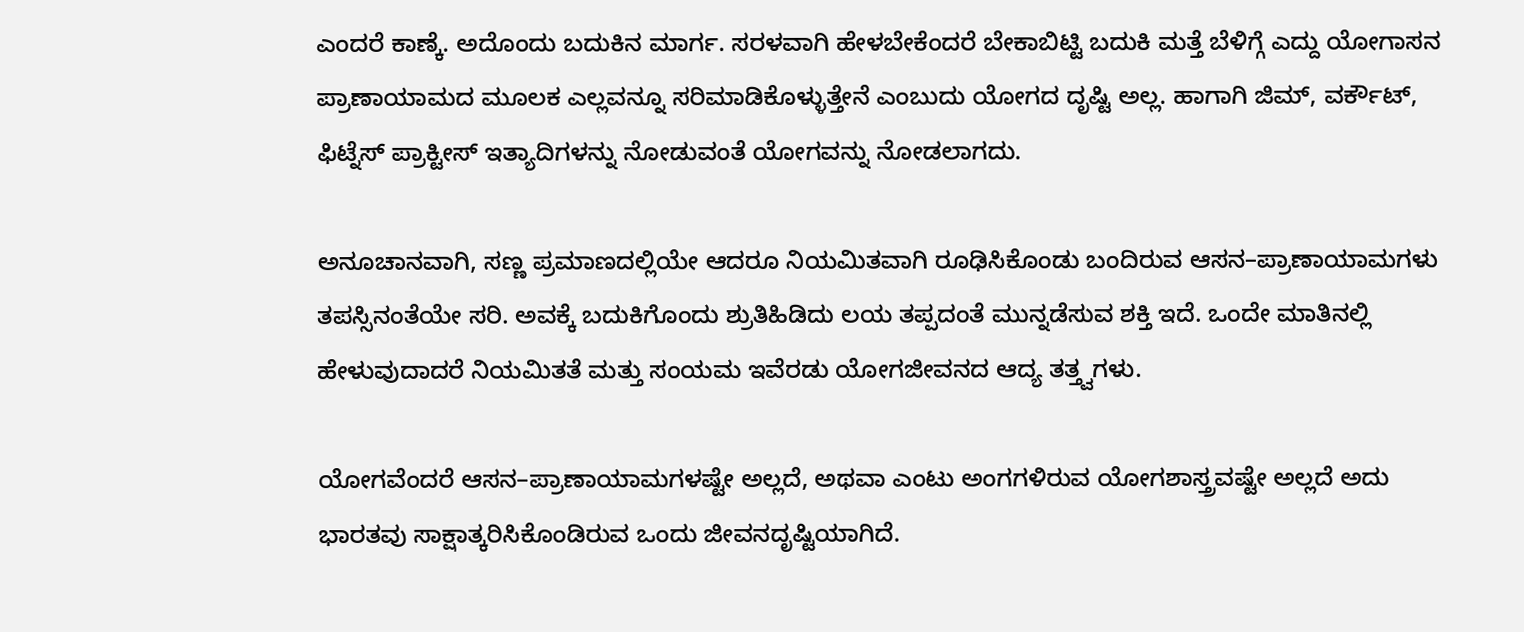ಎಂದರೆ ಕಾಣ್ಕೆ. ಅದೊಂದು ಬದುಕಿನ ಮಾರ್ಗ. ಸರಳವಾಗಿ ಹೇಳಬೇಕೆಂದರೆ ಬೇಕಾಬಿಟ್ಟಿ ಬದುಕಿ ಮತ್ತೆ ಬೆಳಿಗ್ಗೆ ಎದ್ದು ಯೋಗಾಸನ ಪ್ರಾಣಾಯಾಮದ ಮೂಲಕ ಎಲ್ಲವನ್ನೂ ಸರಿಮಾಡಿಕೊಳ್ಳುತ್ತೇನೆ ಎಂಬುದು ಯೋಗದ ದೃಷ್ಟಿ ಅಲ್ಲ. ಹಾಗಾಗಿ ಜಿಮ್, ವರ್ಕೌಟ್, ಫಿಟ್ನೆಸ್ ಪ್ರಾಕ್ಟೀಸ್ ಇತ್ಯಾದಿಗಳನ್ನು ನೋಡುವಂತೆ ಯೋಗವನ್ನು ನೋಡಲಾಗದು.

ಅನೂಚಾನವಾಗಿ, ಸಣ್ಣ ಪ್ರಮಾಣದಲ್ಲಿಯೇ ಆದರೂ ನಿಯಮಿತವಾಗಿ ರೂಢಿಸಿಕೊಂಡು ಬಂದಿರುವ ಆಸನ–ಪ್ರಾಣಾಯಾಮಗಳು ತಪಸ್ಸಿನಂತೆಯೇ ಸರಿ. ಅವಕ್ಕೆ ಬದುಕಿಗೊಂದು ಶ್ರುತಿಹಿಡಿದು ಲಯ ತಪ್ಪದಂತೆ ಮುನ್ನಡೆಸುವ ಶಕ್ತಿ ಇದೆ. ಒಂದೇ ಮಾತಿನಲ್ಲಿ ಹೇಳುವುದಾದರೆ ನಿಯಮಿತತೆ ಮತ್ತು ಸಂಯಮ ಇವೆರಡು ಯೋಗಜೀವನದ ಆದ್ಯ ತತ್ತ್ವಗಳು.

ಯೋಗವೆಂದರೆ ಆಸನ–ಪ್ರಾಣಾಯಾಮಗಳಷ್ಟೇ ಅಲ್ಲದೆ, ಅಥವಾ ಎಂಟು ಅಂಗಗಳಿರುವ ಯೋಗಶಾಸ್ತ್ರವಷ್ಟೇ ಅಲ್ಲದೆ ಅದು ಭಾರತವು ಸಾಕ್ಷಾತ್ಕರಿಸಿಕೊಂಡಿರುವ ಒಂದು ಜೀವನದೃಷ್ಟಿಯಾಗಿದೆ.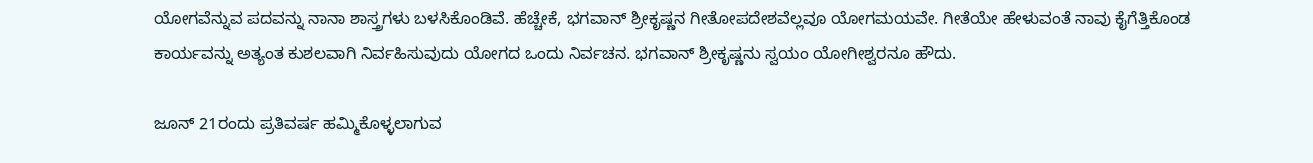ಯೋಗವೆನ್ನುವ ಪದವನ್ನು ನಾನಾ ಶಾಸ್ತ್ರಗಳು ಬಳಸಿಕೊಂಡಿವೆ. ಹೆಚ್ಚೇಕೆ, ಭಗವಾನ್ ಶ್ರೀಕೃಷ್ಣನ ಗೀತೋಪದೇಶವೆಲ್ಲವೂ ಯೋಗಮಯವೇ. ಗೀತೆಯೇ ಹೇಳುವಂತೆ ನಾವು ಕೈಗೆತ್ತಿಕೊಂಡ ಕಾರ್ಯವನ್ನು ಅತ್ಯಂತ ಕುಶಲವಾಗಿ ನಿರ್ವಹಿಸುವುದು ಯೋಗದ ಒಂದು ನಿರ್ವಚನ. ಭಗವಾನ್ ಶ್ರೀಕೃಷ್ಣನು ಸ್ವಯಂ ಯೋಗೀಶ್ವರನೂ ಹೌದು.

ಜೂನ್ 21ರಂದು ಪ್ರತಿವರ್ಷ ಹಮ್ಮಿಕೊಳ್ಳಲಾಗುವ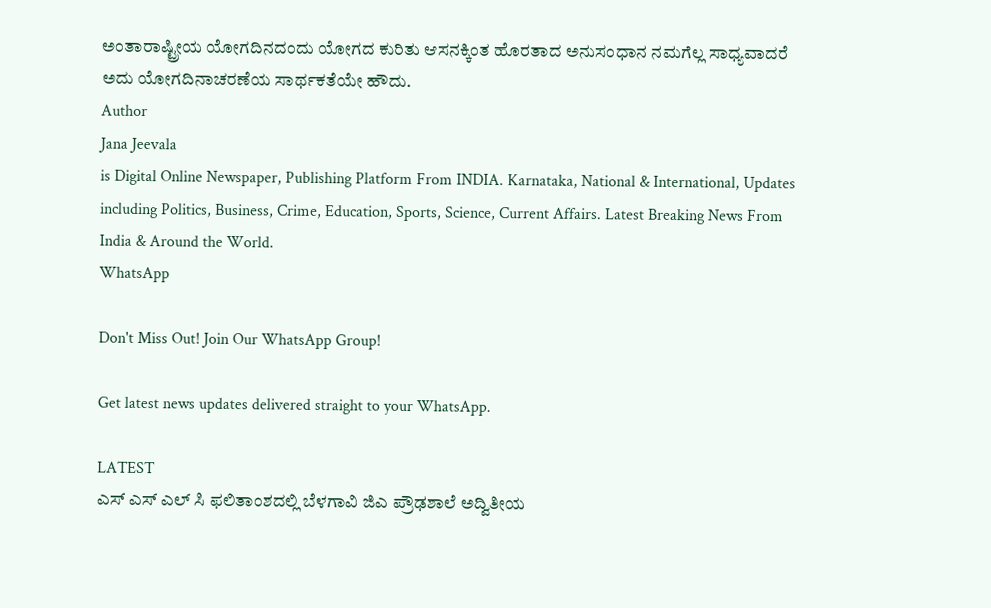ಅಂತಾರಾಷ್ಟ್ರೀಯ ಯೋಗದಿನದಂದು ಯೋಗದ ಕುರಿತು ಆಸನಕ್ಕಿಂತ ಹೊರತಾದ ಅನುಸಂಧಾನ ನಮಗೆಲ್ಲ ಸಾಧ್ಯವಾದರೆ ಅದು ಯೋಗದಿನಾಚರಣೆಯ ಸಾರ್ಥಕತೆಯೇ ಹೌದು.
Author
Jana Jeevala
is Digital Online Newspaper, Publishing Platform From INDIA. Karnataka, National & International, Updates including Politics, Business, Crime, Education, Sports, Science, Current Affairs. Latest Breaking News From India & Around the World.
WhatsApp

Don't Miss Out! Join Our WhatsApp Group!

Get latest news updates delivered straight to your WhatsApp.

LATEST
ಎಸ್ ಎಸ್ ಎಲ್ ಸಿ ಫಲಿತಾಂಶದಲ್ಲಿ ಬೆಳಗಾವಿ ಜಿಎ ಪ್ರೌಢಶಾಲೆ ಅದ್ವಿತೀಯ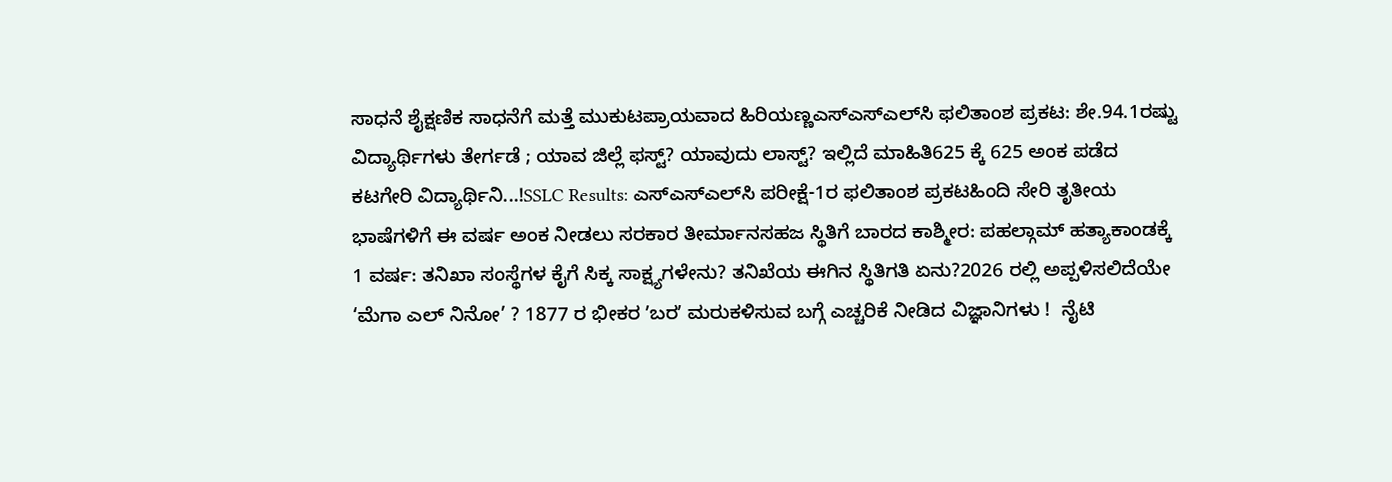ಸಾಧನೆ ಶೈಕ್ಷಣಿಕ ಸಾಧನೆಗೆ ಮತ್ತೆ ಮುಕುಟಪ್ರಾಯವಾದ ಹಿರಿಯಣ್ಣಎಸ್‌ಎಸ್‌ಎಲ್‌ಸಿ ಫಲಿತಾಂಶ ಪ್ರಕಟ: ಶೇ.94.1ರಷ್ಟು ವಿದ್ಯಾರ್ಥಿಗಳು ತೇರ್ಗಡೆ ; ಯಾವ ಜಿಲ್ಲೆ ಫಸ್ಟ್? ಯಾವುದು ಲಾಸ್ಟ್? ಇಲ್ಲಿದೆ ಮಾಹಿತಿ625 ಕ್ಕೆ 625 ಅಂಕ ಪಡೆದ ಕಟಗೇರಿ ವಿದ್ಯಾರ್ಥಿನಿ...!SSLC Results: ಎಸ್‌ಎಸ್‌ಎಲ್‌ಸಿ ಪರೀಕ್ಷೆ-1ರ ಫಲಿತಾಂಶ ಪ್ರಕಟಹಿಂದಿ ಸೇರಿ ತೃತೀಯ ಭಾಷೆಗಳಿಗೆ ಈ ವರ್ಷ ಅಂಕ ನೀಡಲು ಸರಕಾರ ತೀರ್ಮಾನಸಹಜ ಸ್ಥಿತಿಗೆ ಬಾರದ ಕಾಶ್ಮೀರ: ಪಹಲ್ಗಾಮ್ ಹತ್ಯಾಕಾಂಡಕ್ಕೆ 1 ವರ್ಷ: ತನಿಖಾ ಸಂಸ್ಥೆಗಳ ಕೈಗೆ ಸಿಕ್ಕ ಸಾಕ್ಷ್ಯಗಳೇನು? ತನಿಖೆಯ ಈಗಿನ ಸ್ಥಿತಿಗತಿ ಏನು?2026 ರಲ್ಲಿ ಅಪ್ಪಳಿಸಲಿದೆಯೇ ‘ಮೆಗಾ ಎಲ್ ನಿನೋ’ ? 1877 ರ ಭೀಕರ ʼಬರʼ ಮರುಕಳಿಸುವ ಬಗ್ಗೆ ಎಚ್ಚರಿಕೆ ನೀಡಿದ ವಿಜ್ಞಾನಿಗಳು !  ನೈಟಿ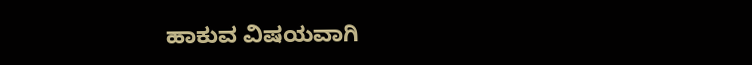ಹಾಕುವ ವಿಷಯವಾಗಿ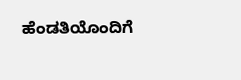ಹೆಂಡತಿಯೊಂದಿಗೆ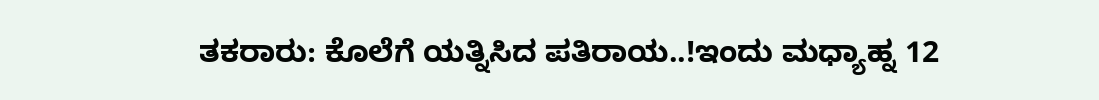ತಕರಾರು: ಕೊಲೆಗೆ ಯತ್ನಿಸಿದ ಪತಿರಾಯ..!ಇಂದು ಮಧ್ಯಾಹ್ನ 12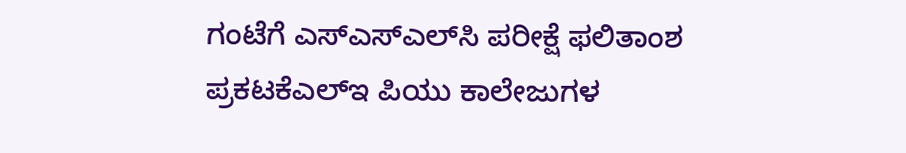ಗಂಟೆಗೆ ಎಸ್‌ಎಸ್‌ಎಲ್‌ಸಿ ಪರೀಕ್ಷೆ ಫಲಿತಾಂಶ ಪ್ರಕಟಕೆಎಲ್‌ಇ ಪಿಯು ಕಾಲೇಜುಗಳ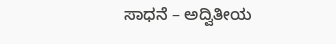ಸಾಧನೆ – ಅದ್ವಿತೀಯ